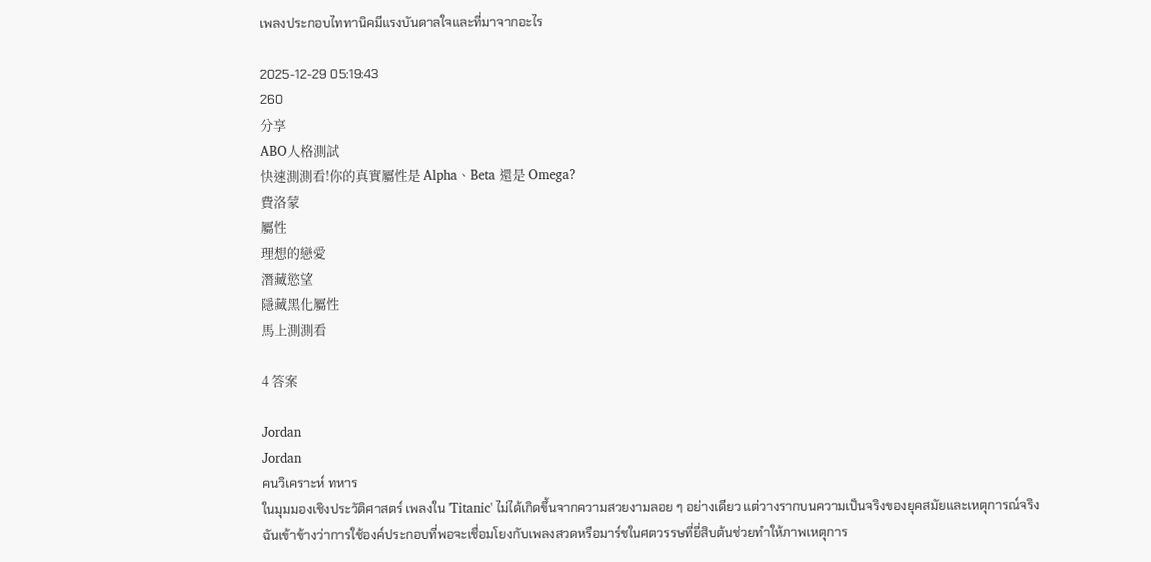เพลงประกอบไททานิคมีแรงบันดาลใจและที่มาจากอะไร

2025-12-29 05:19:43
260
分享
ABO人格測試
快速測測看!你的真實屬性是 Alpha、Beta 還是 Omega?
費洛蒙
屬性
理想的戀愛
潛藏慾望
隱藏黑化屬性
馬上測測看

4 答案

Jordan
Jordan
คนวิเคราะห์ ทหาร
ในมุมมองเชิงประวัติศาสตร์ เพลงใน 'Titanic' ไม่ได้เกิดขึ้นจากความสวยงามลอย ๆ อย่างเดียว แต่วางรากบนความเป็นจริงของยุคสมัยและเหตุการณ์จริง ฉันเข้าข้างว่าการใช้องค์ประกอบที่พอจะเชื่อมโยงกับเพลงสวดหรือมาร์ชในศตวรรษที่ยี่สิบต้นช่วยทำให้ภาพเหตุการ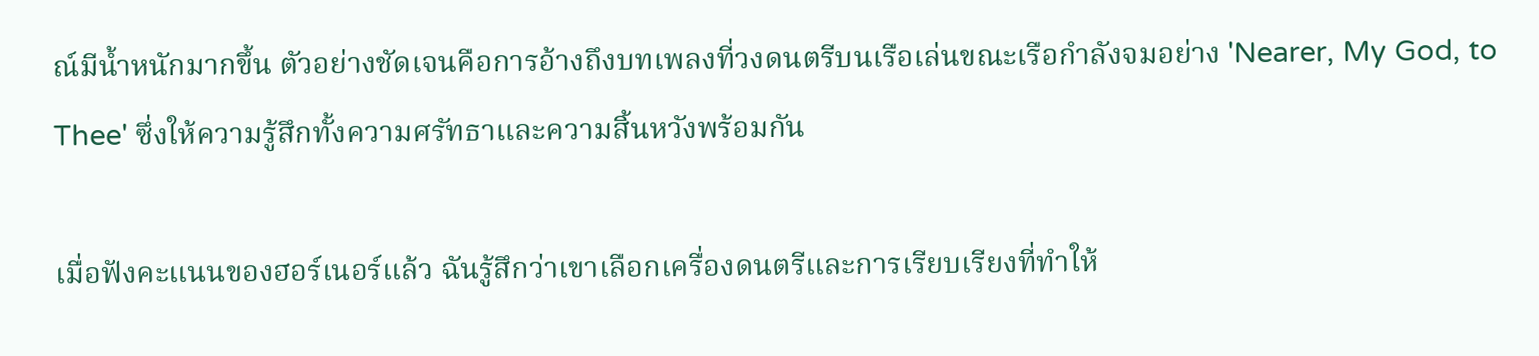ณ์มีน้ำหนักมากขึ้น ตัวอย่างชัดเจนคือการอ้างถึงบทเพลงที่วงดนตรีบนเรือเล่นขณะเรือกำลังจมอย่าง 'Nearer, My God, to Thee' ซึ่งให้ความรู้สึกทั้งความศรัทธาและความสิ้นหวังพร้อมกัน

เมื่อฟังคะแนนของฮอร์เนอร์แล้ว ฉันรู้สึกว่าเขาเลือกเครื่องดนตรีและการเรียบเรียงที่ทำให้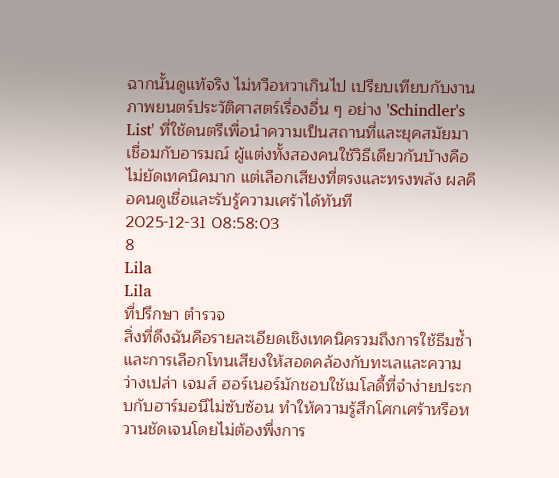ฉากนั้นดูแท้จริง ไม่หวือหวาเกินไป เปรียบเทียบกับงานภาพยนตร์ประวัติศาสตร์เรื่องอื่น ๆ อย่าง 'Schindler's List' ที่ใช้ดนตรีเพื่อนำความเป็นสถานที่และยุคสมัยมาเชื่อมกับอารมณ์ ผู้แต่งทั้งสองคนใช้วิธีเดียวกันบ้างคือไม่ยัดเทคนิคมาก แต่เลือกเสียงที่ตรงและทรงพลัง ผลคือคนดูเชื่อและรับรู้ความเศร้าได้ทันที
2025-12-31 08:58:03
8
Lila
Lila
ที่ปรึกษา ตำรวจ
สิ่งที่ดึงฉันคือรายละเอียดเชิงเทคนิครวมถึงการใช้ธีมซ้ำและการเลือกโทนเสียงให้สอดคล้องกับทะเลและความว่างเปล่า เจมส์ ฮอร์เนอร์มักชอบใช้เมโลดี้ที่จำง่ายประกบกับฮาร์มอนีไม่ซับซ้อน ทำให้ความรู้สึกโศกเศร้าหรือหวานชัดเจนโดยไม่ต้องพึ่งการ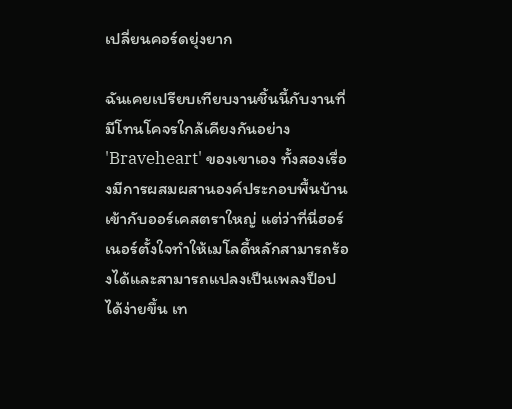เปลี่ยนคอร์ดยุ่งยาก

ฉันเคยเปรียบเทียบงานชิ้นนี้กับงานที่มีโทนโคจรใกล้เคียงกันอย่าง 'Braveheart' ของเขาเอง ทั้งสองเรื่องมีการผสมผสานองค์ประกอบพื้นบ้านเข้ากับออร์เคสตราใหญ่ แต่ว่าที่นี่ฮอร์เนอร์ตั้งใจทำให้เมโลดี้หลักสามารถร้องได้และสามารถแปลงเป็นเพลงป็อปได้ง่ายขึ้น เท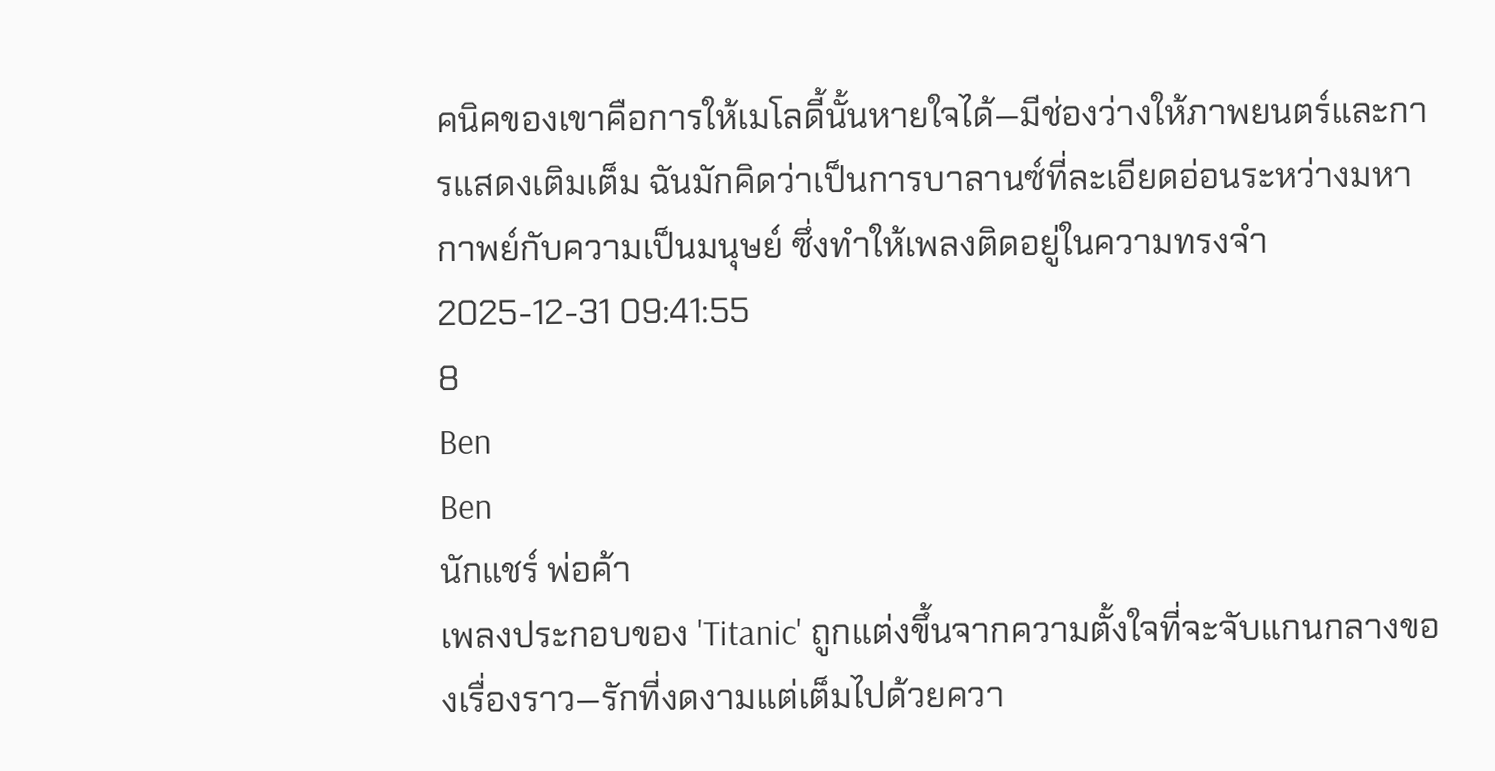คนิคของเขาคือการให้เมโลดี้นั้นหายใจได้—มีช่องว่างให้ภาพยนตร์และการแสดงเติมเต็ม ฉันมักคิดว่าเป็นการบาลานซ์ที่ละเอียดอ่อนระหว่างมหากาพย์กับความเป็นมนุษย์ ซึ่งทำให้เพลงติดอยู่ในความทรงจำ
2025-12-31 09:41:55
8
Ben
Ben
นักแชร์ พ่อค้า
เพลงประกอบของ 'Titanic' ถูกแต่งขึ้นจากความตั้งใจที่จะจับแกนกลางของเรื่องราว—รักที่งดงามแต่เต็มไปด้วยควา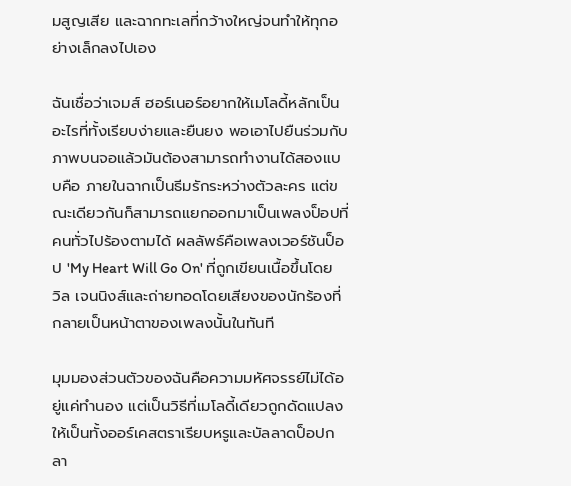มสูญเสีย และฉากทะเลที่กว้างใหญ่จนทำให้ทุกอย่างเล็กลงไปเอง

ฉันเชื่อว่าเจมส์ ฮอร์เนอร์อยากให้เมโลดี้หลักเป็นอะไรที่ทั้งเรียบง่ายและยืนยง พอเอาไปยืนร่วมกับภาพบนจอแล้วมันต้องสามารถทำงานได้สองแบบคือ ภายในฉากเป็นธีมรักระหว่างตัวละคร แต่ขณะเดียวกันก็สามารถแยกออกมาเป็นเพลงป็อปที่คนทั่วไปร้องตามได้ ผลลัพธ์คือเพลงเวอร์ชันป็อป 'My Heart Will Go On' ที่ถูกเขียนเนื้อขึ้นโดยวิล เจนนิงส์และถ่ายทอดโดยเสียงของนักร้องที่กลายเป็นหน้าตาของเพลงนั้นในทันที

มุมมองส่วนตัวของฉันคือความมหัศจรรย์ไม่ได้อยู่แค่ทำนอง แต่เป็นวิธีที่เมโลดี้เดียวถูกดัดแปลงให้เป็นทั้งออร์เคสตราเรียบหรูและบัลลาดป็อปกลา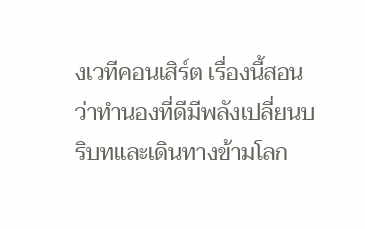งเวทีคอนเสิร์ต เรื่องนี้สอนว่าทำนองที่ดีมีพลังเปลี่ยนบริบทและเดินทางข้ามโลก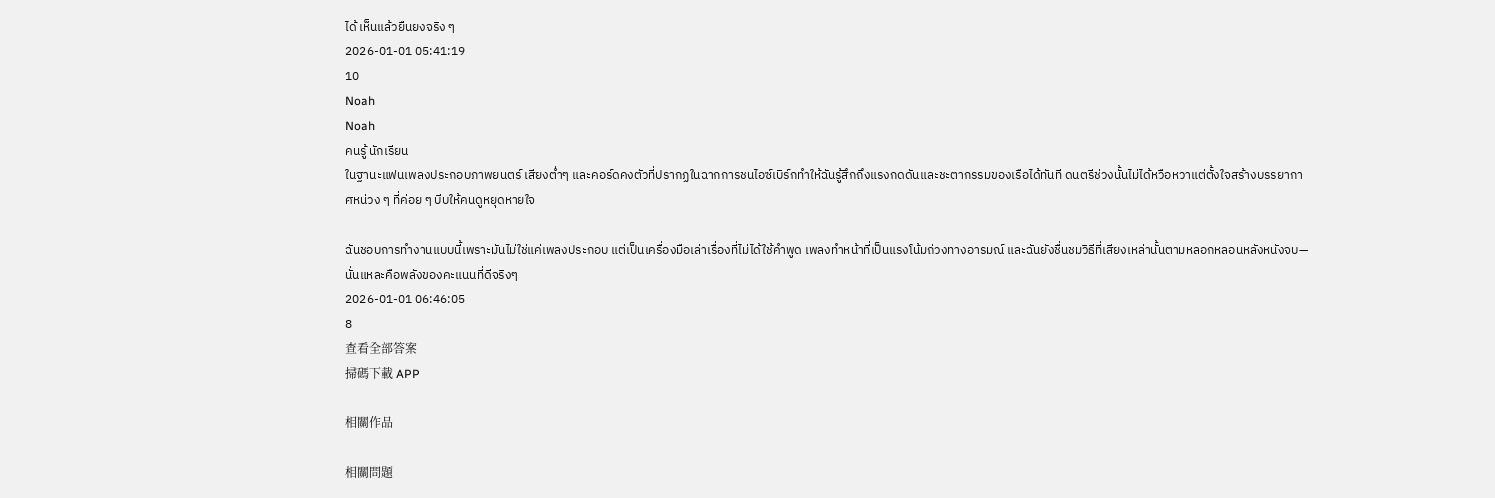ได้ เห็นแล้วยืนยงจริง ๆ
2026-01-01 05:41:19
10
Noah
Noah
คนรู้ นักเรียน
ในฐานะแฟนเพลงประกอบภาพยนตร์ เสียงต่ำๆ และคอร์ดคงตัวที่ปรากฏในฉากการชนไอซ์เบิร์กทำให้ฉันรู้สึกถึงแรงกดดันและชะตากรรมของเรือได้ทันที ดนตรีช่วงนั้นไม่ได้หวือหวาแต่ตั้งใจสร้างบรรยากาศหน่วง ๆ ที่ค่อย ๆ บีบให้คนดูหยุดหายใจ

ฉันชอบการทำงานแบบนี้เพราะมันไม่ใช่แค่เพลงประกอบ แต่เป็นเครื่องมือเล่าเรื่องที่ไม่ได้ใช้คำพูด เพลงทำหน้าที่เป็นแรงโน้มถ่วงทางอารมณ์ และฉันยังชื่นชมวิธีที่เสียงเหล่านั้นตามหลอกหลอนหลังหนังจบ—นั่นแหละคือพลังของคะแนนที่ดีจริงๆ
2026-01-01 06:46:05
8
查看全部答案
掃碼下載 APP

相關作品

相關問題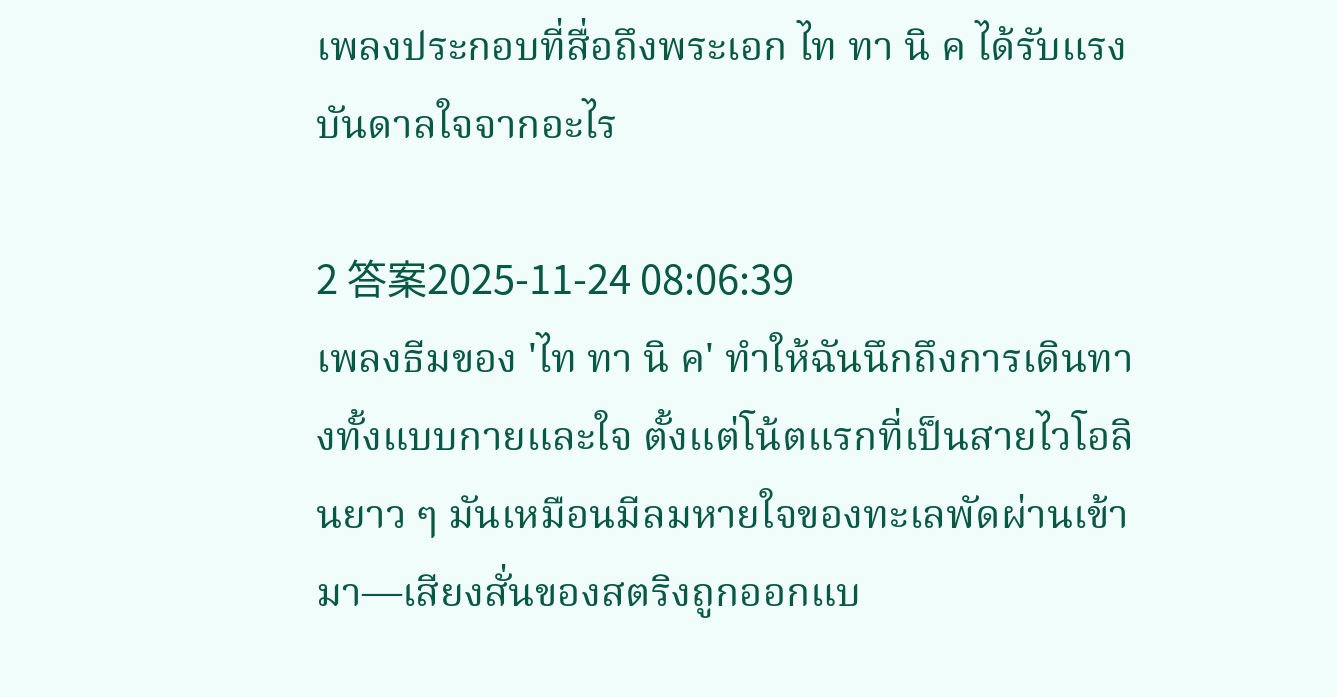เพลงประกอบที่สื่อถึงพระเอก ไท ทา นิ ค ได้รับแรงบันดาลใจจากอะไร

2 答案2025-11-24 08:06:39
เพลงธีมของ 'ไท ทา นิ ค' ทำให้ฉันนึกถึงการเดินทางทั้งแบบกายและใจ ตั้งแต่โน้ตแรกที่เป็นสายไวโอลินยาว ๆ มันเหมือนมีลมหายใจของทะเลพัดผ่านเข้ามา—เสียงสั่นของสตริงถูกออกแบ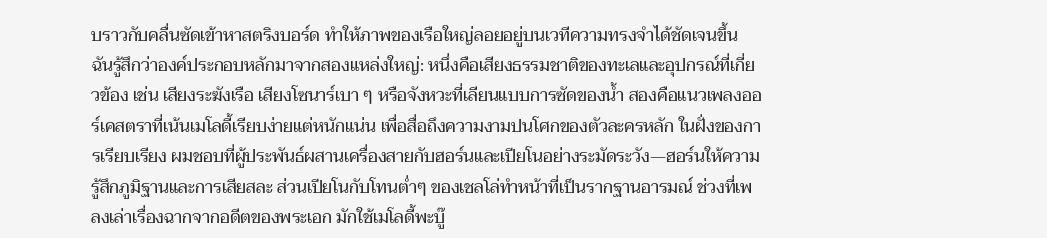บราวกับคลื่นซัดเข้าหาสตริงบอร์ด ทำให้ภาพของเรือใหญ่ลอยอยู่บนเวทีความทรงจำได้ชัดเจนขึ้น ฉันรู้สึกว่าองค์ประกอบหลักมาจากสองแหล่งใหญ่: หนึ่งคือเสียงธรรมชาติของทะเลและอุปกรณ์ที่เกี่ยวข้อง เช่น เสียงระฆังเรือ เสียงโซนาร์เบา ๆ หรือจังหวะที่เลียนแบบการซัดของน้ำ สองคือแนวเพลงออร์เคสตราที่เน้นเมโลดี้เรียบง่ายแต่หนักแน่น เพื่อสื่อถึงความงามปนโศกของตัวละครหลัก ในฝั่งของการเรียบเรียง ผมชอบที่ผู้ประพันธ์ผสานเครื่องสายกับฮอร์นและเปียโนอย่างระมัดระวัง—ฮอร์นให้ความรู้สึกภูมิฐานและการเสียสละ ส่วนเปียโนกับโทนต่ำๆ ของเชลโล่ทำหน้าที่เป็นรากฐานอารมณ์ ช่วงที่เพลงเล่าเรื่องฉากจากอดีตของพระเอก มักใช้เมโลดี้พะบู๊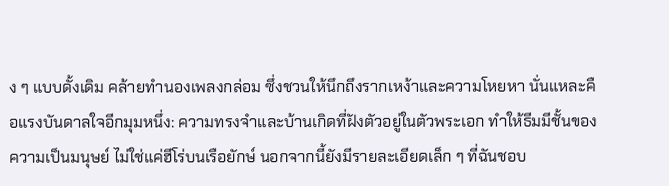ง ๆ แบบดั้งเดิม คล้ายทำนองเพลงกล่อม ซึ่งชวนให้นึกถึงรากเหง้าและความโหยหา นั่นแหละคือแรงบันดาลใจอีกมุมหนึ่ง: ความทรงจำและบ้านเกิดที่ฝังตัวอยู่ในตัวพระเอก ทำให้ธีมมีชั้นของความเป็นมนุษย์ ไม่ใช่แค่ฮีโร่บนเรือยักษ์ นอกจากนี้ยังมีรายละเอียดเล็ก ๆ ที่ฉันชอบ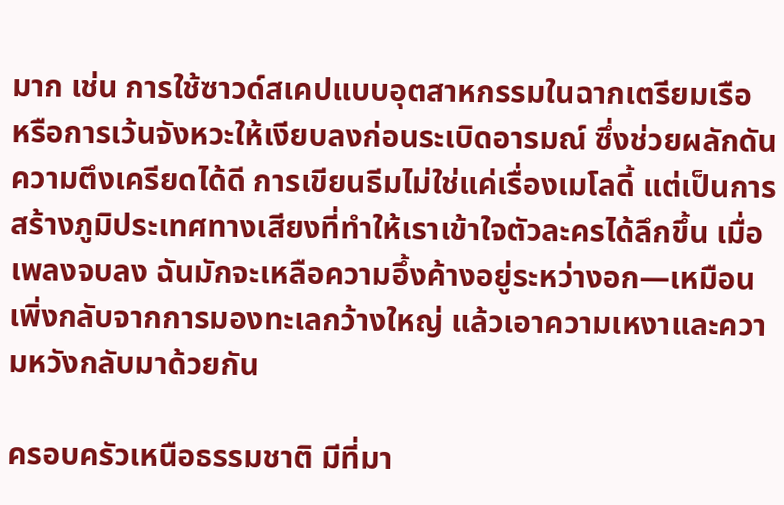มาก เช่น การใช้ซาวด์สเคปแบบอุตสาหกรรมในฉากเตรียมเรือ หรือการเว้นจังหวะให้เงียบลงก่อนระเบิดอารมณ์ ซึ่งช่วยผลักดันความตึงเครียดได้ดี การเขียนธีมไม่ใช่แค่เรื่องเมโลดี้ แต่เป็นการสร้างภูมิประเทศทางเสียงที่ทำให้เราเข้าใจตัวละครได้ลึกขึ้น เมื่อเพลงจบลง ฉันมักจะเหลือความอึ้งค้างอยู่ระหว่างอก—เหมือนเพิ่งกลับจากการมองทะเลกว้างใหญ่ แล้วเอาความเหงาและความหวังกลับมาด้วยกัน

ครอบครัวเหนือธรรมชาติ มีที่มา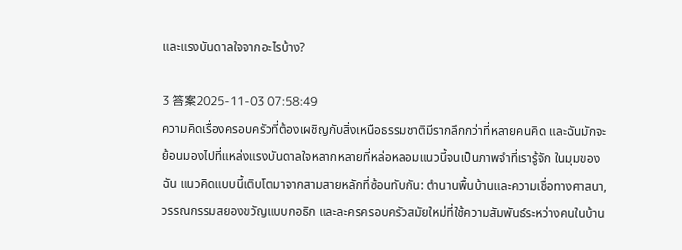และแรงบันดาลใจจากอะไรบ้าง?

3 答案2025-11-03 07:58:49
ความคิดเรื่องครอบครัวที่ต้องเผชิญกับสิ่งเหนือธรรมชาติมีรากลึกกว่าที่หลายคนคิด และฉันมักจะย้อนมองไปที่แหล่งแรงบันดาลใจหลากหลายที่หล่อหลอมแนวนี้จนเป็นภาพจำที่เรารู้จัก ในมุมของฉัน แนวคิดแบบนี้เติบโตมาจากสามสายหลักที่ซ้อนทับกัน: ตำนานพื้นบ้านและความเชื่อทางศาสนา, วรรณกรรมสยองขวัญแบบกอธิก และละครครอบครัวสมัยใหม่ที่ใช้ความสัมพันธ์ระหว่างคนในบ้าน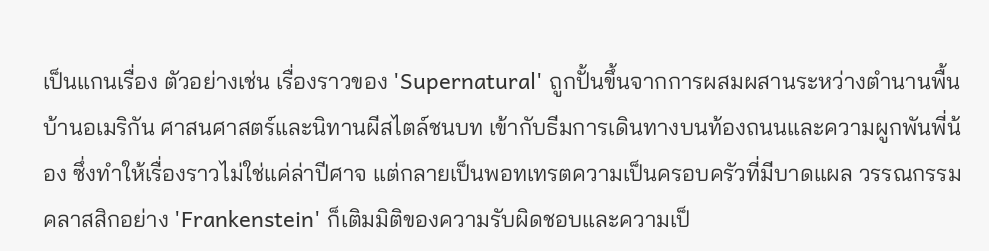เป็นแกนเรื่อง ตัวอย่างเช่น เรื่องราวของ 'Supernatural' ถูกปั้นขึ้นจากการผสมผสานระหว่างตำนานพื้นบ้านอเมริกัน ศาสนศาสตร์และนิทานผีสไตล์ชนบท เข้ากับธีมการเดินทางบนท้องถนนและความผูกพันพี่น้อง ซึ่งทำให้เรื่องราวไม่ใช่แค่ล่าปีศาจ แต่กลายเป็นพอทเทรตความเป็นครอบครัวที่มีบาดแผล วรรณกรรมคลาสสิกอย่าง 'Frankenstein' ก็เติมมิติของความรับผิดชอบและความเป็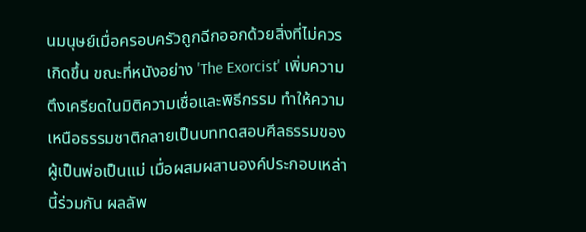นมนุษย์เมื่อครอบครัวถูกฉีกออกด้วยสิ่งที่ไม่ควรเกิดขึ้น ขณะที่หนังอย่าง 'The Exorcist' เพิ่มความตึงเครียดในมิติความเชื่อและพิธีกรรม ทำให้ความเหนือธรรมชาติกลายเป็นบททดสอบศีลธรรมของผู้เป็นพ่อเป็นแม่ เมื่อผสมผสานองค์ประกอบเหล่านี้ร่วมกัน ผลลัพ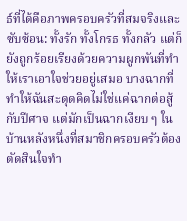ธ์ที่ได้คือภาพครอบครัวที่สมจริงและซับซ้อน: ทั้งรัก ทั้งโกรธ ทั้งกลัว แต่ก็ยังถูกร้อยเรียงด้วยความผูกพันที่ทำให้เราเอาใจช่วยอยู่เสมอ บางฉากที่ทำให้ฉันสะดุดคิดไม่ใช่แค่ฉากต่อสู้กับปีศาจ แต่มักเป็นฉากเงียบ ๆ ในบ้านหลังหนึ่งที่สมาชิกครอบครัวต้องตัดสินใจทำ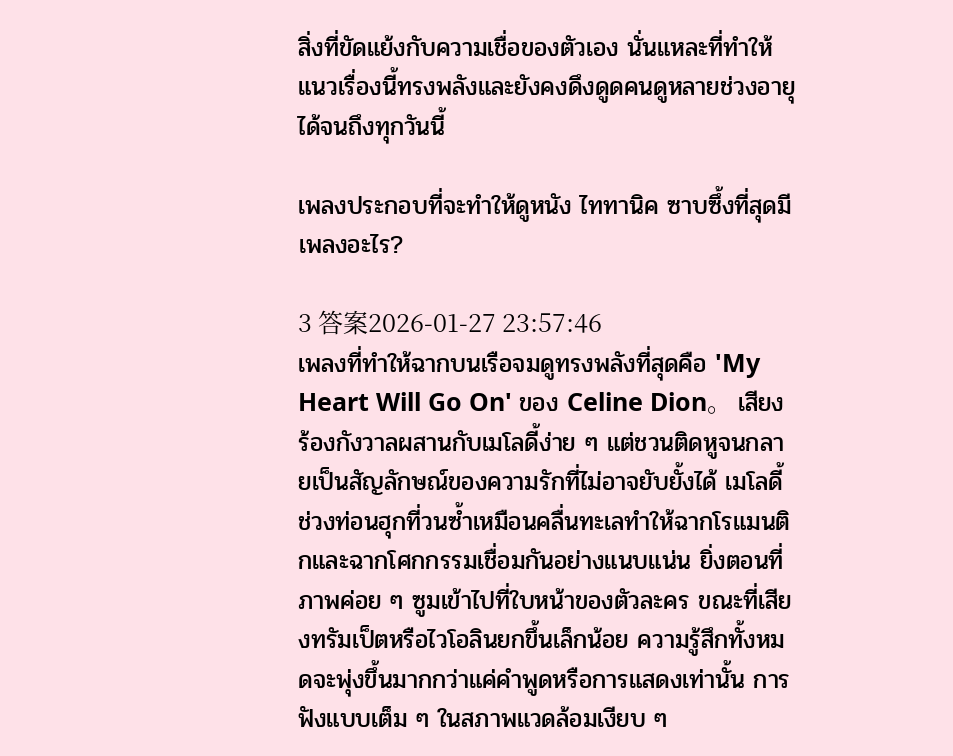สิ่งที่ขัดแย้งกับความเชื่อของตัวเอง นั่นแหละที่ทำให้แนวเรื่องนี้ทรงพลังและยังคงดึงดูดคนดูหลายช่วงอายุได้จนถึงทุกวันนี้

เพลงประกอบที่จะทำให้ดูหนัง ไททานิค ซาบซึ้งที่สุดมีเพลงอะไร?

3 答案2026-01-27 23:57:46
เพลงที่ทำให้ฉากบนเรือจมดูทรงพลังที่สุดคือ 'My Heart Will Go On' ของ Celine Dion。 เสียงร้องกังวาลผสานกับเมโลดี้ง่าย ๆ แต่ชวนติดหูจนกลายเป็นสัญลักษณ์ของความรักที่ไม่อาจยับยั้งได้ เมโลดี้ช่วงท่อนฮุกที่วนซ้ำเหมือนคลื่นทะเลทำให้ฉากโรแมนติกและฉากโศกกรรมเชื่อมกันอย่างแนบแน่น ยิ่งตอนที่ภาพค่อย ๆ ซูมเข้าไปที่ใบหน้าของตัวละคร ขณะที่เสียงทรัมเป็ตหรือไวโอลินยกขึ้นเล็กน้อย ความรู้สึกทั้งหมดจะพุ่งขึ้นมากกว่าแค่คำพูดหรือการแสดงเท่านั้น การฟังแบบเต็ม ๆ ในสภาพแวดล้อมเงียบ ๆ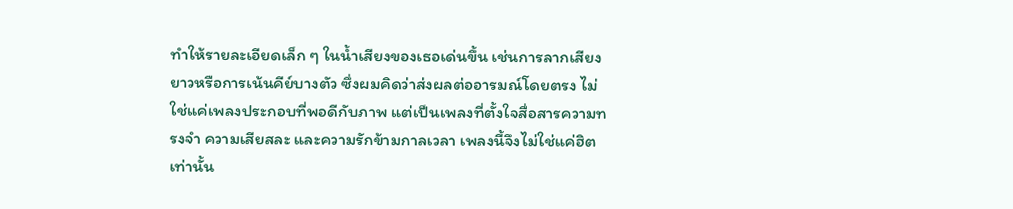ทำให้รายละเอียดเล็ก ๆ ในน้ำเสียงของเธอเด่นขึ้น เช่นการลากเสียงยาวหรือการเน้นคีย์บางตัว ซึ่งผมคิดว่าส่งผลต่ออารมณ์โดยตรง ไม่ใช่แค่เพลงประกอบที่พอดีกับภาพ แต่เป็นเพลงที่ตั้งใจสื่อสารความทรงจำ ความเสียสละ และความรักข้ามกาลเวลา เพลงนี้จึงไม่ใช่แค่ฮิตเท่านั้น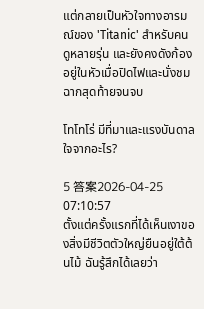แต่กลายเป็นหัวใจทางอารมณ์ของ 'Titanic' สำหรับคนดูหลายรุ่น และยังคงดังก้องอยู่ในหัวเมื่อปิดไฟและนั่งชมฉากสุดท้ายจนจบ

โทโทโร่ มีที่มาและแรงบันดาลใจจากอะไร?

5 答案2026-04-25 07:10:57
ตั้งแต่ครั้งแรกที่ได้เห็นเงาของสิ่งมีชีวิตตัวใหญ่ยืนอยู่ใต้ต้นไม้ ฉันรู้สึกได้เลยว่า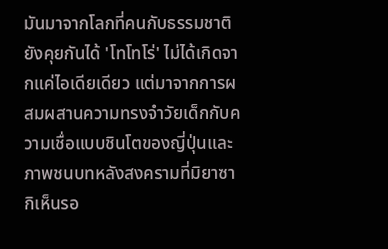มันมาจากโลกที่คนกับธรรมชาติยังคุยกันได้ 'โทโทโร่' ไม่ได้เกิดจากแค่ไอเดียเดียว แต่มาจากการผสมผสานความทรงจำวัยเด็กกับความเชื่อแบบชินโตของญี่ปุ่นและภาพชนบทหลังสงครามที่มิยาซากิเห็นรอ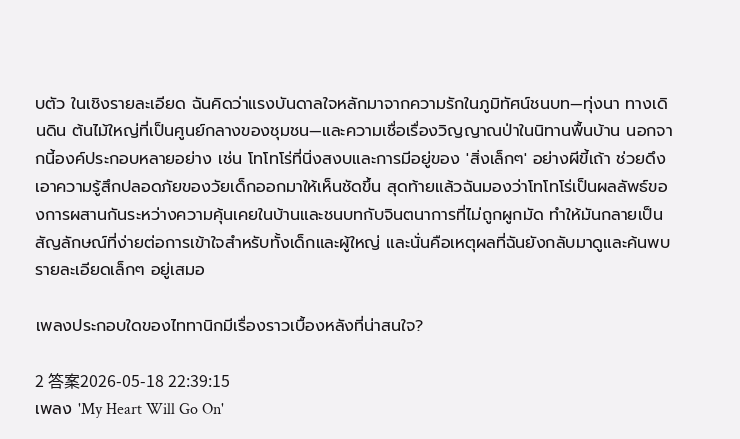บตัว ในเชิงรายละเอียด ฉันคิดว่าแรงบันดาลใจหลักมาจากความรักในภูมิทัศน์ชนบท—ทุ่งนา ทางเดินดิน ต้นไม้ใหญ่ที่เป็นศูนย์กลางของชุมชน—และความเชื่อเรื่องวิญญาณป่าในนิทานพื้นบ้าน นอกจากนี้องค์ประกอบหลายอย่าง เช่น โทโทโร่ที่นิ่งสงบและการมีอยู่ของ 'สิ่งเล็กๆ' อย่างผีขี้เถ้า ช่วยดึงเอาความรู้สึกปลอดภัยของวัยเด็กออกมาให้เห็นชัดขึ้น สุดท้ายแล้วฉันมองว่าโทโทโร่เป็นผลลัพธ์ของการผสานกันระหว่างความคุ้นเคยในบ้านและชนบทกับจินตนาการที่ไม่ถูกผูกมัด ทำให้มันกลายเป็นสัญลักษณ์ที่ง่ายต่อการเข้าใจสำหรับทั้งเด็กและผู้ใหญ่ และนั่นคือเหตุผลที่ฉันยังกลับมาดูและค้นพบรายละเอียดเล็กๆ อยู่เสมอ

เพลงประกอบใดของไททานิกมีเรื่องราวเบื้องหลังที่น่าสนใจ?

2 答案2026-05-18 22:39:15
เพลง 'My Heart Will Go On'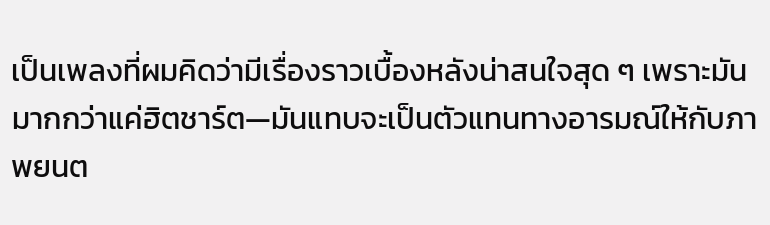เป็นเพลงที่ผมคิดว่ามีเรื่องราวเบื้องหลังน่าสนใจสุด ๆ เพราะมันมากกว่าแค่ฮิตชาร์ต—มันแทบจะเป็นตัวแทนทางอารมณ์ให้กับภาพยนต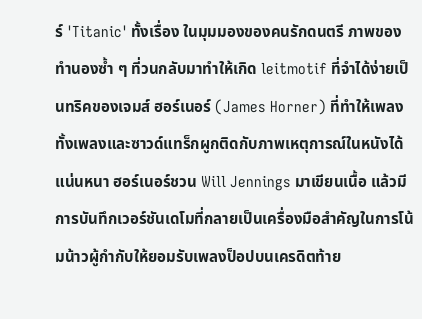ร์ 'Titanic' ทั้งเรื่อง ในมุมมองของคนรักดนตรี ภาพของทำนองซ้ำ ๆ ที่วนกลับมาทำให้เกิด leitmotif ที่จำได้ง่ายเป็นทริคของเจมส์ ฮอร์เนอร์ (James Horner) ที่ทำให้เพลงทั้งเพลงและซาวด์แทร็กผูกติดกับภาพเหตุการณ์ในหนังได้แน่นหนา ฮอร์เนอร์ชวน Will Jennings มาเขียนเนื้อ แล้วมีการบันทึกเวอร์ชันเดโมที่กลายเป็นเครื่องมือสำคัญในการโน้มน้าวผู้กำกับให้ยอมรับเพลงป็อปบนเครดิตท้าย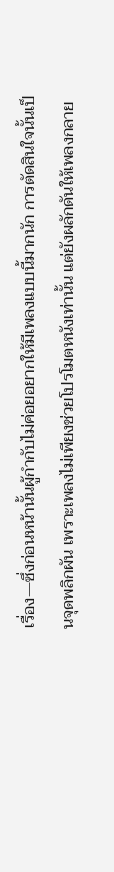เรื่อง—ซึ่งก่อนหน้านั้นผู้กำกับไม่ค่อยอยากให้มีเพลงแบบนี้มากนัก การตัดสินใจนั้นเป็นจุดพลิกผัน เพราะเพลงไม่เพียงช่วยโปรโมตหนังเท่านั้น แต่ยังผลักดันให้เพลงกลาย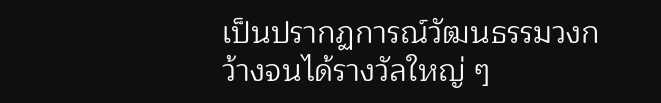เป็นปรากฏการณ์วัฒนธรรมวงกว้างจนได้รางวัลใหญ่ ๆ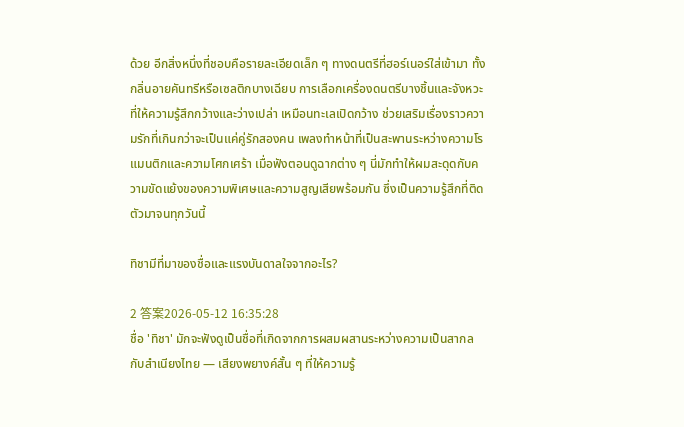ด้วย อีกสิ่งหนึ่งที่ชอบคือรายละเอียดเล็ก ๆ ทางดนตรีที่ฮอร์เนอร์ใส่เข้ามา ทั้งกลิ่นอายคันทรีหรือเซลติกบางเฉียบ การเลือกเครื่องดนตรีบางชิ้นและจังหวะที่ให้ความรู้สึกกว้างและว่างเปล่า เหมือนทะเลเปิดกว้าง ช่วยเสริมเรื่องราวความรักที่เกินกว่าจะเป็นแค่คู่รักสองคน เพลงทำหน้าที่เป็นสะพานระหว่างความโรแมนติกและความโศกเศร้า เมื่อฟังตอนดูฉากต่าง ๆ นี่มักทำให้ผมสะดุดกับความขัดแย้งของความพิเศษและความสูญเสียพร้อมกัน ซึ่งเป็นความรู้สึกที่ติดตัวมาจนทุกวันนี้

ทิชามีที่มาของชื่อและแรงบันดาลใจจากอะไร?

2 答案2026-05-12 16:35:28
ชื่อ 'ทิชา' มักจะฟังดูเป็นชื่อที่เกิดจากการผสมผสานระหว่างความเป็นสากลกับสำเนียงไทย — เสียงพยางค์สั้น ๆ ที่ให้ความรู้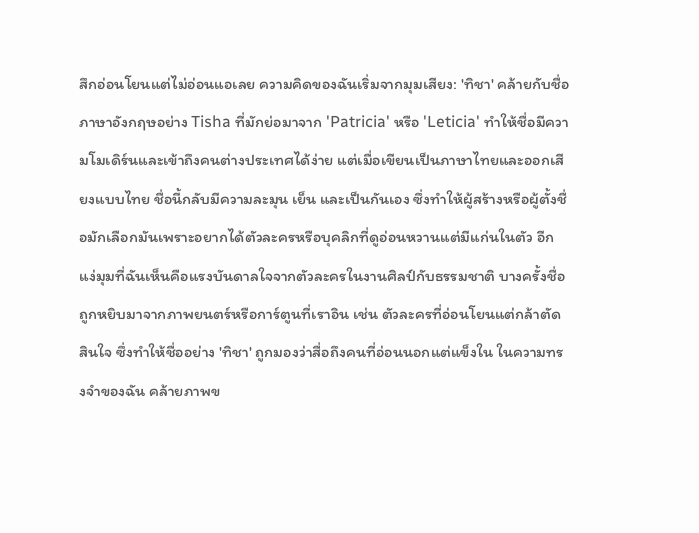สึกอ่อนโยนแต่ไม่อ่อนแอเลย ความคิดของฉันเริ่มจากมุมเสียง: 'ทิชา' คล้ายกับชื่อภาษาอังกฤษอย่าง Tisha ที่มักย่อมาจาก 'Patricia' หรือ 'Leticia' ทำให้ชื่อมีความโมเดิร์นและเข้าถึงคนต่างประเทศได้ง่าย แต่เมื่อเขียนเป็นภาษาไทยและออกเสียงแบบไทย ชื่อนี้กลับมีความละมุน เย็น และเป็นกันเอง ซึ่งทำให้ผู้สร้างหรือผู้ตั้งชื่อมักเลือกมันเพราะอยากได้ตัวละครหรือบุคลิกที่ดูอ่อนหวานแต่มีแก่นในตัว อีกแง่มุมที่ฉันเห็นคือแรงบันดาลใจจากตัวละครในงานศิลป์กับธรรมชาติ บางครั้งชื่อถูกหยิบมาจากภาพยนตร์หรือการ์ตูนที่เราอิน เช่น ตัวละครที่อ่อนโยนแต่กล้าตัดสินใจ ซึ่งทำให้ชื่ออย่าง 'ทิชา' ถูกมองว่าสื่อถึงคนที่อ่อนนอกแต่แข็งใน ในความทรงจำของฉัน คล้ายภาพข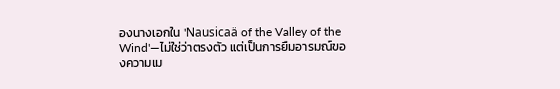องนางเอกใน 'Nausicaä of the Valley of the Wind'—ไม่ใช่ว่าตรงตัว แต่เป็นการยืมอารมณ์ของความเม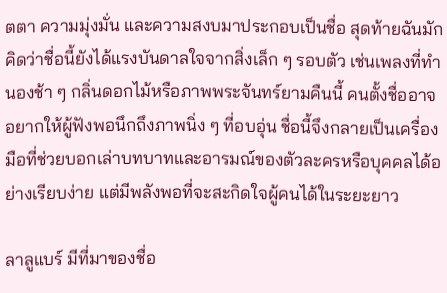ตตา ความมุ่งมั่น และความสงบมาประกอบเป็นชื่อ สุดท้ายฉันมักคิดว่าชื่อนี้ยังได้แรงบันดาลใจจากสิ่งเล็ก ๆ รอบตัว เช่นเพลงที่ทำนองช้า ๆ กลิ่นดอกไม้หรือภาพพระจันทร์ยามคืนนี้ คนตั้งชื่ออาจอยากให้ผู้ฟังพอนึกถึงภาพนิ่ง ๆ ที่อบอุ่น ชื่อนี้จึงกลายเป็นเครื่องมือที่ช่วยบอกเล่าบทบาทและอารมณ์ของตัวละครหรือบุคคลได้อย่างเรียบง่าย แต่มีพลังพอที่จะสะกิดใจผู้คนได้ในระยะยาว

ลาลูแบร์ มีที่มาของชื่อ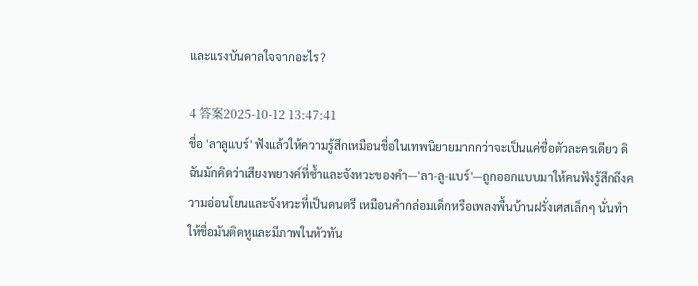และแรงบันดาลใจจากอะไร?

4 答案2025-10-12 13:47:41
ชื่อ 'ลาลูแบร์' ฟังแล้วให้ความรู้สึกเหมือนชื่อในเทพนิยายมากกว่าจะเป็นแค่ชื่อตัวละครเดียว ดิฉันมักคิดว่าเสียงพยางค์ที่ซ้ำและจังหวะของคำ—'ลา-ลู-แบร์'—ถูกออกแบบมาให้คนฟังรู้สึกถึงความอ่อนโยนและจังหวะที่เป็นดนตรี เหมือนคำกล่อมเด็กหรือเพลงพื้นบ้านฝรั่งเศสเล็กๆ นั่นทำให้ชื่อมันติดหูและมีภาพในหัวทัน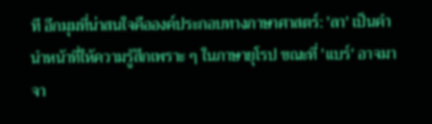ที อีกมุมที่น่าสนใจคือองค์ประกอบทางภาษาศาสตร์: 'ลา' เป็นคำนำหน้าที่ให้ความรู้สึกเพราะ ๆ ในภาษายุโรป ขณะที่ 'แบร์' อาจมาจา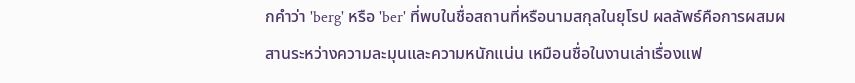กคำว่า 'berg' หรือ 'ber' ที่พบในชื่อสถานที่หรือนามสกุลในยุโรป ผลลัพธ์คือการผสมผสานระหว่างความละมุนและความหนักแน่น เหมือนชื่อในงานเล่าเรื่องแฟ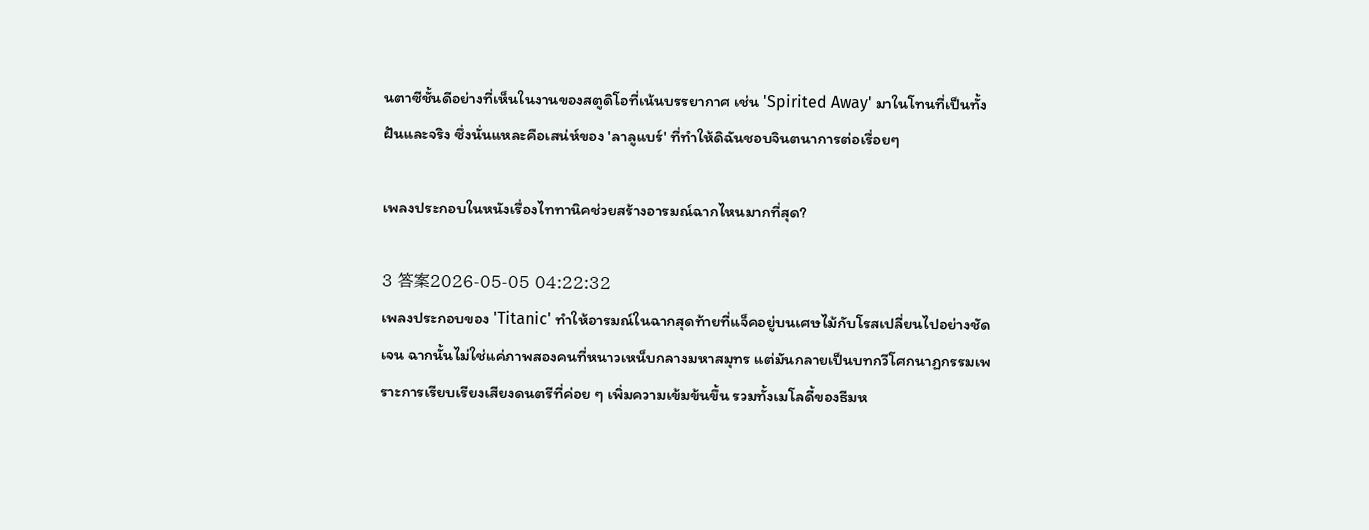นตาซีชั้นดีอย่างที่เห็นในงานของสตูดิโอที่เน้นบรรยากาศ เช่น 'Spirited Away' มาในโทนที่เป็นทั้งฝันและจริง ซึ่งนั่นแหละคือเสน่ห์ของ 'ลาลูแบร์' ที่ทำให้ดิฉันชอบจินตนาการต่อเรื่อยๆ

เพลงประกอบในหนังเรื่องไททานิคช่วยสร้างอารมณ์ฉากไหนมากที่สุด?

3 答案2026-05-05 04:22:32
เพลงประกอบของ 'Titanic' ทำให้อารมณ์ในฉากสุดท้ายที่แจ็คอยู่บนเศษไม้กับโรสเปลี่ยนไปอย่างชัดเจน ฉากนั้นไม่ใช่แค่ภาพสองคนที่หนาวเหน็บกลางมหาสมุทร แต่มันกลายเป็นบทกวีโศกนาฏกรรมเพราะการเรียบเรียงเสียงดนตรีที่ค่อย ๆ เพิ่มความเข้มข้นขึ้น รวมทั้งเมโลดี้ของธีมห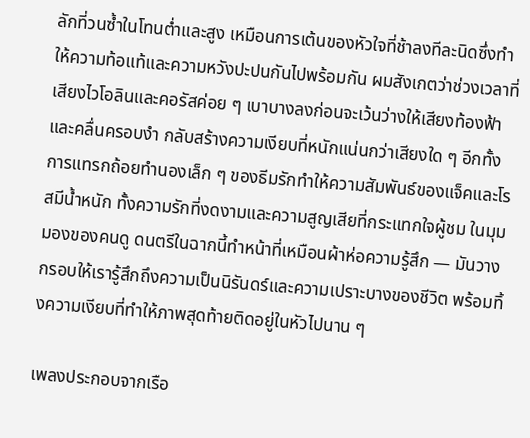ลักที่วนซ้ำในโทนต่ำและสูง เหมือนการเต้นของหัวใจที่ช้าลงทีละนิดซึ่งทำให้ความท้อแท้และความหวังปะปนกันไปพร้อมกัน ผมสังเกตว่าช่วงเวลาที่เสียงไวโอลินและคอรัสค่อย ๆ เบาบางลงก่อนจะเว้นว่างให้เสียงท้องฟ้าและคลื่นครอบงำ กลับสร้างความเงียบที่หนักแน่นกว่าเสียงใด ๆ อีกทั้งการแทรกถ้อยทำนองเล็ก ๆ ของธีมรักทำให้ความสัมพันธ์ของแจ็คและโรสมีน้ำหนัก ทั้งความรักที่งดงามและความสูญเสียที่กระแทกใจผู้ชม ในมุมมองของคนดู ดนตรีในฉากนี้ทำหน้าที่เหมือนผ้าห่อความรู้สึก — มันวางกรอบให้เรารู้สึกถึงความเป็นนิรันดร์และความเปราะบางของชีวิต พร้อมทิ้งความเงียบที่ทำให้ภาพสุดท้ายติดอยู่ในหัวไปนาน ๆ

เพลงประกอบจากเรือ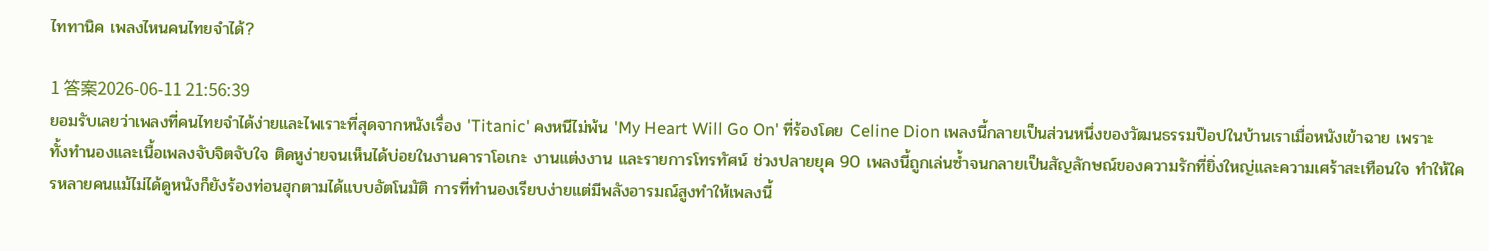ไททานิค เพลงไหนคนไทยจำได้?

1 答案2026-06-11 21:56:39
ยอมรับเลยว่าเพลงที่คนไทยจำได้ง่ายและไพเราะที่สุดจากหนังเรื่อง 'Titanic' คงหนีไม่พ้น 'My Heart Will Go On' ที่ร้องโดย Celine Dion เพลงนี้กลายเป็นส่วนหนึ่งของวัฒนธรรมป๊อปในบ้านเราเมื่อหนังเข้าฉาย เพราะทั้งทำนองและเนื้อเพลงจับจิตจับใจ ติดหูง่ายจนเห็นได้บ่อยในงานคาราโอเกะ งานแต่งงาน และรายการโทรทัศน์ ช่วงปลายยุค 90 เพลงนี้ถูกเล่นซ้ำจนกลายเป็นสัญลักษณ์ของความรักที่ยิ่งใหญ่และความเศร้าสะเทือนใจ ทำให้ใครหลายคนแม้ไม่ได้ดูหนังก็ยังร้องท่อนฮุกตามได้แบบอัตโนมัติ การที่ทำนองเรียบง่ายแต่มีพลังอารมณ์สูงทำให้เพลงนี้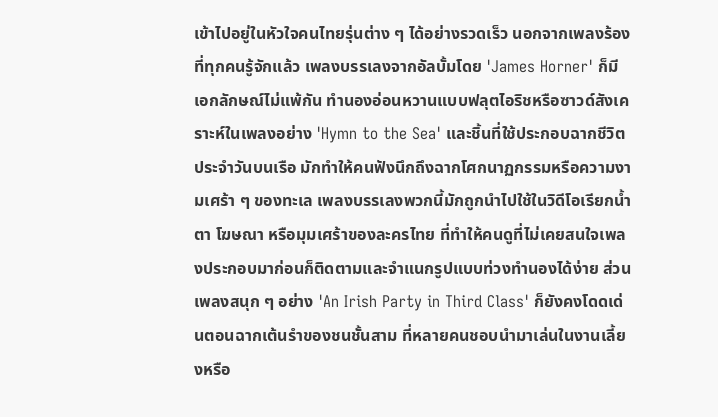เข้าไปอยู่ในหัวใจคนไทยรุ่นต่าง ๆ ได้อย่างรวดเร็ว นอกจากเพลงร้องที่ทุกคนรู้จักแล้ว เพลงบรรเลงจากอัลบั้มโดย 'James Horner' ก็มีเอกลักษณ์ไม่แพ้กัน ทำนองอ่อนหวานแบบฟลุตไอริชหรือซาวด์สังเคราะห์ในเพลงอย่าง 'Hymn to the Sea' และชิ้นที่ใช้ประกอบฉากชีวิตประจำวันบนเรือ มักทำให้คนฟังนึกถึงฉากโศกนาฏกรรมหรือความงามเศร้า ๆ ของทะเล เพลงบรรเลงพวกนี้มักถูกนำไปใช้ในวิดีโอเรียกน้ำตา โฆษณา หรือมุมเศร้าของละครไทย ที่ทำให้คนดูที่ไม่เคยสนใจเพลงประกอบมาก่อนก็ติดตามและจำแนกรูปแบบท่วงทำนองได้ง่าย ส่วนเพลงสนุก ๆ อย่าง 'An Irish Party in Third Class' ก็ยังคงโดดเด่นตอนฉากเต้นรำของชนชั้นสาม ที่หลายคนชอบนำมาเล่นในงานเลี้ยงหรือ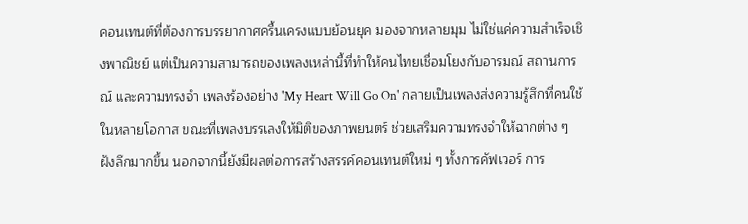คอนเทนต์ที่ต้องการบรรยากาศครื้นเครงแบบย้อนยุค มองจากหลายมุม ไม่ใช่แค่ความสำเร็จเชิงพาณิชย์ แต่เป็นความสามารถของเพลงเหล่านี้ที่ทำให้คนไทยเชื่อมโยงกับอารมณ์ สถานการณ์ และความทรงจำ เพลงร้องอย่าง 'My Heart Will Go On' กลายเป็นเพลงส่งความรู้สึกที่คนใช้ในหลายโอกาส ขณะที่เพลงบรรเลงให้มิติของภาพยนตร์ ช่วยเสริมความทรงจำให้ฉากต่าง ๆ ฝังลึกมากขึ้น นอกจากนี้ยังมีผลต่อการสร้างสรรค์คอนเทนต์ใหม่ ๆ ทั้งการคัฟเวอร์ การ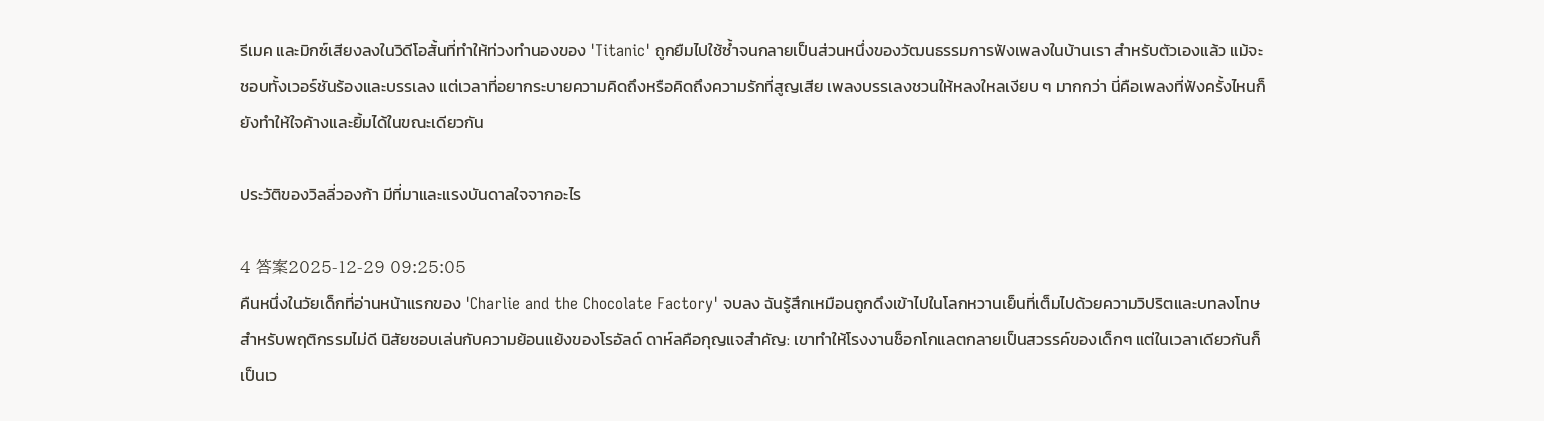รีเมค และมิกซ์เสียงลงในวิดีโอสั้นที่ทำให้ท่วงทำนองของ 'Titanic' ถูกยืมไปใช้ซ้ำจนกลายเป็นส่วนหนึ่งของวัฒนธรรมการฟังเพลงในบ้านเรา สำหรับตัวเองแล้ว แม้จะชอบทั้งเวอร์ชันร้องและบรรเลง แต่เวลาที่อยากระบายความคิดถึงหรือคิดถึงความรักที่สูญเสีย เพลงบรรเลงชวนให้หลงใหลเงียบ ๆ มากกว่า นี่คือเพลงที่ฟังครั้งไหนก็ยังทำให้ใจค้างและยิ้มได้ในขณะเดียวกัน

ประวัติของวิลลี่วองก้า มีที่มาและแรงบันดาลใจจากอะไร

4 答案2025-12-29 09:25:05
คืนหนึ่งในวัยเด็กที่อ่านหน้าแรกของ 'Charlie and the Chocolate Factory' จบลง ฉันรู้สึกเหมือนถูกดึงเข้าไปในโลกหวานเย็นที่เต็มไปด้วยความวิปริตและบทลงโทษสำหรับพฤติกรรมไม่ดี นิสัยชอบเล่นกับความย้อนแย้งของโรอัลด์ ดาห์ลคือกุญแจสำคัญ: เขาทำให้โรงงานช็อกโกแลตกลายเป็นสวรรค์ของเด็กๆ แต่ในเวลาเดียวกันก็เป็นเว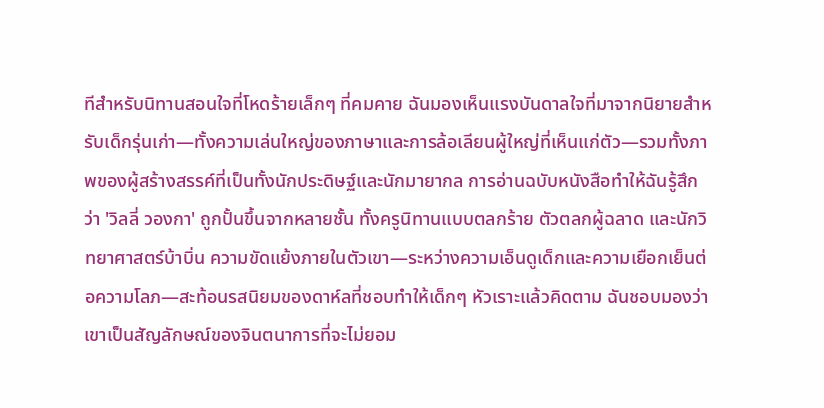ทีสำหรับนิทานสอนใจที่โหดร้ายเล็กๆ ที่คมคาย ฉันมองเห็นแรงบันดาลใจที่มาจากนิยายสำหรับเด็กรุ่นเก่า—ทั้งความเล่นใหญ่ของภาษาและการล้อเลียนผู้ใหญ่ที่เห็นแก่ตัว—รวมทั้งภาพของผู้สร้างสรรค์ที่เป็นทั้งนักประดิษฐ์และนักมายากล การอ่านฉบับหนังสือทำให้ฉันรู้สึกว่า 'วิลลี่ วองกา' ถูกปั้นขึ้นจากหลายชั้น ทั้งครูนิทานแบบตลกร้าย ตัวตลกผู้ฉลาด และนักวิทยาศาสตร์บ้าบิ่น ความขัดแย้งภายในตัวเขา—ระหว่างความเอ็นดูเด็กและความเยือกเย็นต่อความโลภ—สะท้อนรสนิยมของดาห์ลที่ชอบทำให้เด็กๆ หัวเราะแล้วคิดตาม ฉันชอบมองว่าเขาเป็นสัญลักษณ์ของจินตนาการที่จะไม่ยอม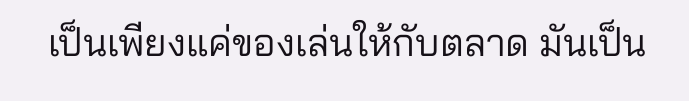เป็นเพียงแค่ของเล่นให้กับตลาด มันเป็น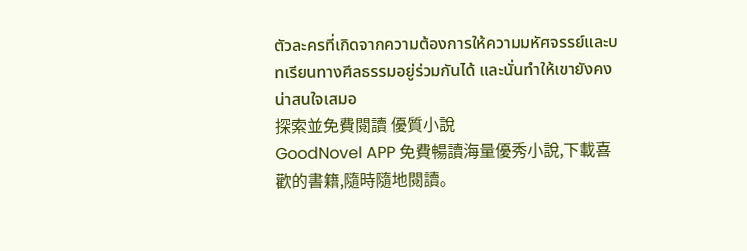ตัวละครที่เกิดจากความต้องการให้ความมหัศจรรย์และบทเรียนทางศีลธรรมอยู่ร่วมกันได้ และนั่นทำให้เขายังคงน่าสนใจเสมอ
探索並免費閱讀 優質小說
GoodNovel APP 免費暢讀海量優秀小說,下載喜歡的書籍,隨時隨地閱讀。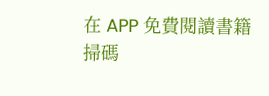在 APP 免費閱讀書籍
掃碼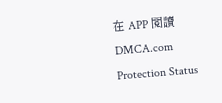在 APP 閱讀
DMCA.com Protection Status